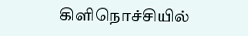கிளிநொச்சியில்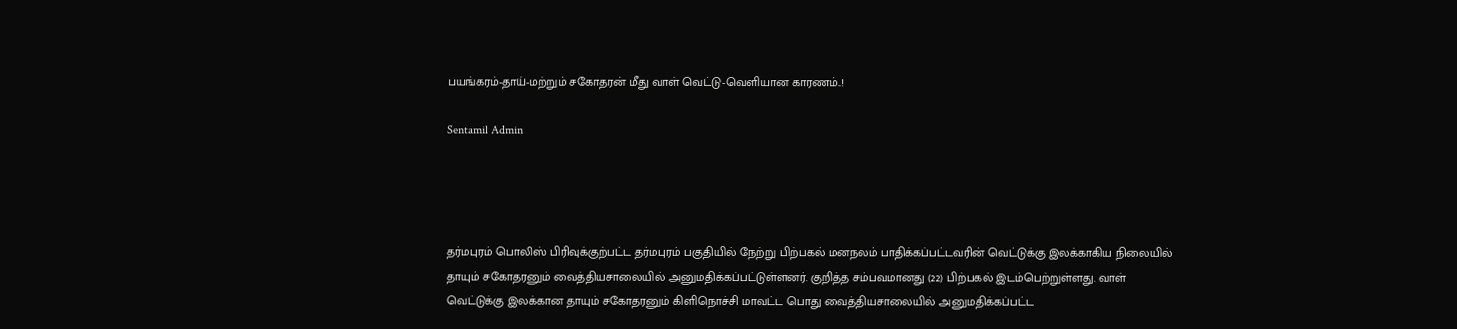பயங்கரம்-தாய்-மற்றும் சகோதரன் மீது வாள் வெட்டு-வெளியான காரணம்..!

Sentamil Admin




தர்மபுரம் பொலிஸ் பிரிவுக்குற்பட்ட தர்மபுரம் பகுதியில் நேற்று பிற்பகல் மனநலம் பாதிக்கப்பட்டவரின் வெட்டுக்கு இலக்காகிய நிலையில் தாயும் சகோதரனும் வைத்தியசாலையில் அனுமதிக்கப்பட்டுள்ளனர். குறித்த சம்பவமானது (22) பிற்பகல் இடம்பெற்றுள்ளது. வாள் வெட்டுக்கு இலக்கான தாயும் சகோதரனும் கிளிநொச்சி மாவட்ட பொது வைத்தியசாலையில் அனுமதிக்கப்பட்ட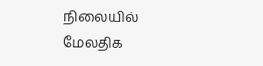நிலையில் மேலதிக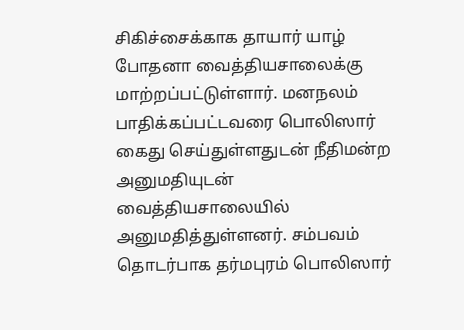சிகிச்சைக்காக தாயார் யாழ் போதனா வைத்தியசாலைக்கு மாற்றப்பட்டுள்ளார். மனநலம் பாதிக்கப்பட்டவரை பொலிஸார் கைது செய்துள்ளதுடன் நீதிமன்ற அனுமதியுடன் வைத்தியசாலையில் அனுமதித்துள்ளனர். சம்பவம் தொடர்பாக தர்மபுரம் பொலிஸார்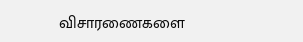விசாரணைகளை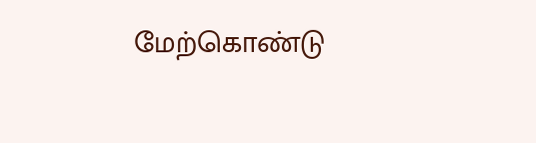மேற்கொண்டு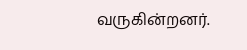வருகின்றனர்.